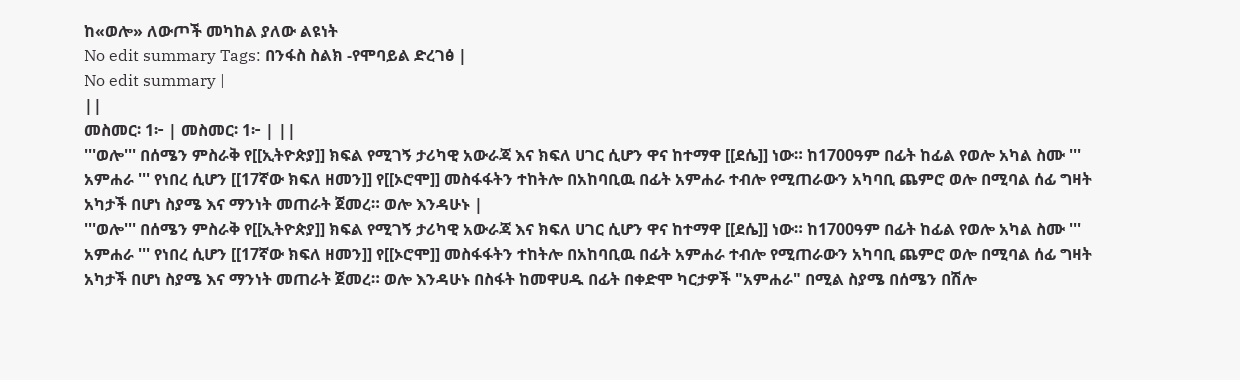ከ«ወሎ» ለውጦች መካከል ያለው ልዩነት
No edit summary Tags: በንፋስ ስልክ -የሞባይል ድረገፅ |
No edit summary |
||
መስመር፡ 1፦ | መስመር፡ 1፦ | ||
'''ወሎ''' በሰሜን ምስራቅ የ[[ኢትዮጵያ]] ክፍል የሚገኝ ታሪካዊ አውራጃ እና ክፍለ ሀገር ሲሆን ዋና ከተማዋ [[ደሴ]] ነው። ከ1700ዓም በፊት ከፊል የወሎ አካል ስሙ ''' አምሐራ ''' የነበረ ሲሆን [[17ኛው ክፍለ ዘመን]] የ[[ኦሮሞ]] መስፋፋትን ተከትሎ በአከባቢዉ በፊት አምሐራ ተብሎ የሚጠራውን አካባቢ ጨምሮ ወሎ በሚባል ሰፊ ግዛት አካታች በሆነ ስያሜ እና ማንነት መጠራት ጀመረ። ወሎ እንዳሁኑ |
'''ወሎ''' በሰሜን ምስራቅ የ[[ኢትዮጵያ]] ክፍል የሚገኝ ታሪካዊ አውራጃ እና ክፍለ ሀገር ሲሆን ዋና ከተማዋ [[ደሴ]] ነው። ከ1700ዓም በፊት ከፊል የወሎ አካል ስሙ ''' አምሐራ ''' የነበረ ሲሆን [[17ኛው ክፍለ ዘመን]] የ[[ኦሮሞ]] መስፋፋትን ተከትሎ በአከባቢዉ በፊት አምሐራ ተብሎ የሚጠራውን አካባቢ ጨምሮ ወሎ በሚባል ሰፊ ግዛት አካታች በሆነ ስያሜ እና ማንነት መጠራት ጀመረ። ወሎ እንዳሁኑ በስፋት ከመዋሀዱ በፊት በቀድሞ ካርታዎች "አምሐራ" በሚል ስያሜ በሰሜን በሽሎ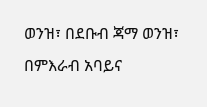ወንዝ፣ በደቡብ ጃማ ወንዝ፣ በምእራብ አባይና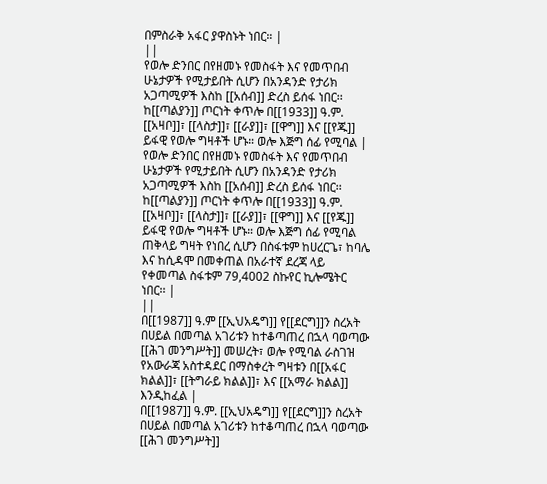በምስራቅ አፋር ያዋስኑት ነበር። |
||
የወሎ ድንበር በየዘመኑ የመስፋት እና የመጥበብ ሁኔታዎች የሚታይበት ሲሆን በአንዳንድ የታሪክ አጋጣሚዎች እስከ [[አሰብ]] ድረስ ይሰፋ ነበር፡፡ ከ[[ጣልያን]] ጦርነት ቀጥሎ በ[[1933]] ዓ.ም. [[አዛቦ]]፣ [[ላስታ]]፣ [[ራያ]]፣ [[ዋግ]] እና [[የጁ]] ይፋዊ የወሎ ግዛቶች ሆኑ። ወሎ እጅግ ሰፊ የሚባል |
የወሎ ድንበር በየዘመኑ የመስፋት እና የመጥበብ ሁኔታዎች የሚታይበት ሲሆን በአንዳንድ የታሪክ አጋጣሚዎች እስከ [[አሰብ]] ድረስ ይሰፋ ነበር፡፡ ከ[[ጣልያን]] ጦርነት ቀጥሎ በ[[1933]] ዓ.ም. [[አዛቦ]]፣ [[ላስታ]]፣ [[ራያ]]፣ [[ዋግ]] እና [[የጁ]] ይፋዊ የወሎ ግዛቶች ሆኑ። ወሎ እጅግ ሰፊ የሚባል ጠቅላይ ግዛት የነበረ ሲሆን በስፋቱም ከሀረርጌ፣ ከባሌ እና ከሲዳሞ በመቀጠል በአራተኛ ደረጃ ላይ የቀመጣል ስፋቱም 79,4002 ስኩየር ኪሎሜትር ነበር፡፡ |
||
በ[[1987]] ዓ.ም [[ኢህአዴግ]] የ[[ደርግ]]ን ስረአት በሀይል በመጣል አገሪቱን ከተቆጣጠረ በኋላ ባወጣው [[ሕገ መንግሥት]] መሠረት፣ ወሎ የሚባል ራስገዝ የአውራጃ አስተዳደር በማስቀረት ግዛቱን በ[[አፋር ክልል]]፣ [[ትግራይ ክልል]]፣ እና [[አማራ ክልል]] እንዲከፈል |
በ[[1987]] ዓ.ም. [[ኢህአዴግ]] የ[[ደርግ]]ን ስረአት በሀይል በመጣል አገሪቱን ከተቆጣጠረ በኋላ ባወጣው [[ሕገ መንግሥት]]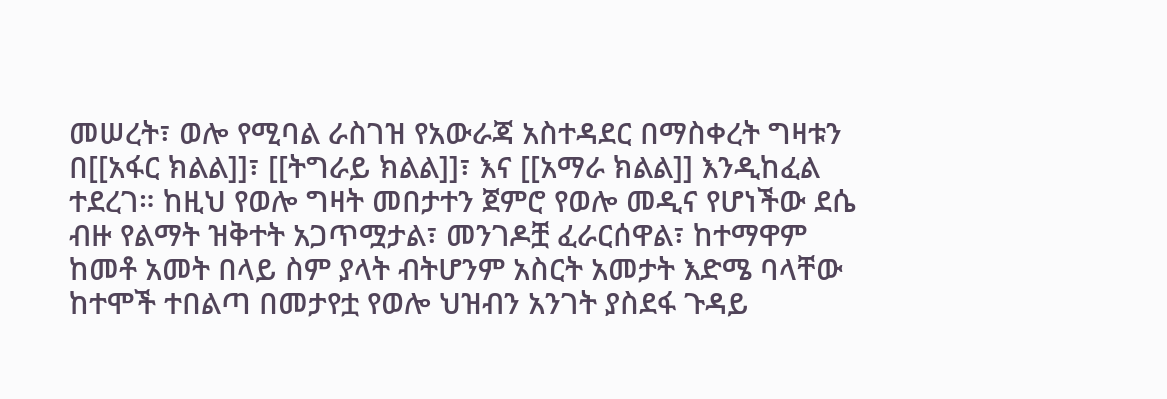መሠረት፣ ወሎ የሚባል ራስገዝ የአውራጃ አስተዳደር በማስቀረት ግዛቱን በ[[አፋር ክልል]]፣ [[ትግራይ ክልል]]፣ እና [[አማራ ክልል]] እንዲከፈል ተደረገ። ከዚህ የወሎ ግዛት መበታተን ጀምሮ የወሎ መዲና የሆነችው ደሴ ብዙ የልማት ዝቅተት አጋጥሟታል፣ መንገዶቿ ፈራርሰዋል፣ ከተማዋም ከመቶ አመት በላይ ስም ያላት ብትሆንም አስርት አመታት እድሜ ባላቸው ከተሞች ተበልጣ በመታየቷ የወሎ ህዝብን አንገት ያስደፋ ጉዳይ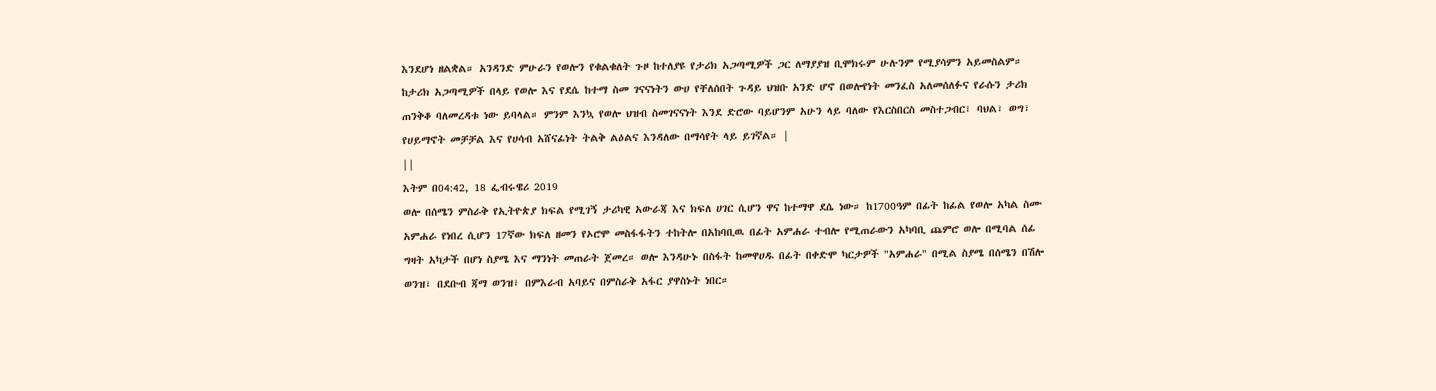እንደሆነ ዘልቋል። አንዳንድ ምሁራን የወሎን የቁልቁለት ጉዞ ከተለያዩ የታሪክ አጋጣሚዎች ጋር ለማያያዝ ቢሞክሩም ሁሉንም የሚያሳምን አይመስልም። ከታሪክ አጋጣሚዎች በላይ የወሎ እና የደሴ ከተማ ስመ ገናናነትን ውሀ የቸለሰበት ጉዳይ ህዝቡ አንድ ሆኖ በወሎየነት መንፈስ አለመሰለፉና የራሱን ታሪክ ጠንቅቆ ባለመረዳቱ ነው ይባላል። ምንም እንኳ የወሎ ህዝብ ስመገናናነት እንደ ድሮው ባይሆንም አሁን ላይ ባለው የእርስበርስ መስተጋብር፣ ባህል፣ ወግ፣ የሀይማኖት መቻቻል እና የሀሳብ አሸናፊነት ትልቅ ልዕልና እንዳለው በማሳየት ላይ ይገኛል። |
||
እትም በ04:42, 18 ፌብሩዌሪ 2019
ወሎ በሰሜን ምስራቅ የኢትዮጵያ ክፍል የሚገኝ ታሪካዊ አውራጃ እና ክፍለ ሀገር ሲሆን ዋና ከተማዋ ደሴ ነው። ከ1700ዓም በፊት ከፊል የወሎ አካል ስሙ አምሐራ የነበረ ሲሆን 17ኛው ክፍለ ዘመን የኦሮሞ መስፋፋትን ተከትሎ በአከባቢዉ በፊት አምሐራ ተብሎ የሚጠራውን አካባቢ ጨምሮ ወሎ በሚባል ሰፊ ግዛት አካታች በሆነ ስያሜ እና ማንነት መጠራት ጀመረ። ወሎ እንዳሁኑ በስፋት ከመዋሀዱ በፊት በቀድሞ ካርታዎች "አምሐራ" በሚል ስያሜ በሰሜን በሽሎ ወንዝ፣ በደቡብ ጃማ ወንዝ፣ በምእራብ አባይና በምስራቅ አፋር ያዋስኑት ነበር።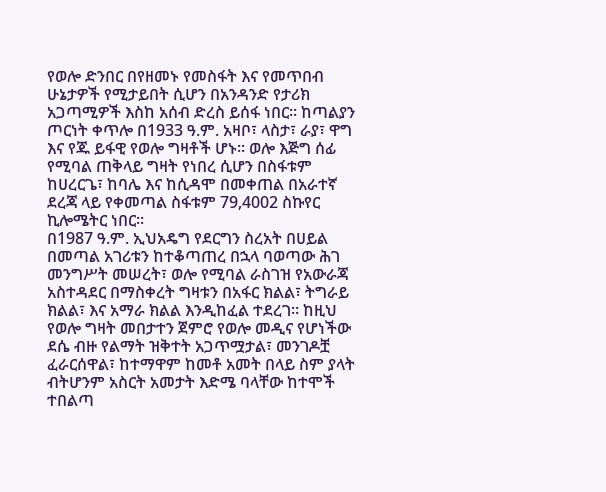የወሎ ድንበር በየዘመኑ የመስፋት እና የመጥበብ ሁኔታዎች የሚታይበት ሲሆን በአንዳንድ የታሪክ አጋጣሚዎች እስከ አሰብ ድረስ ይሰፋ ነበር፡፡ ከጣልያን ጦርነት ቀጥሎ በ1933 ዓ.ም. አዛቦ፣ ላስታ፣ ራያ፣ ዋግ እና የጁ ይፋዊ የወሎ ግዛቶች ሆኑ። ወሎ እጅግ ሰፊ የሚባል ጠቅላይ ግዛት የነበረ ሲሆን በስፋቱም ከሀረርጌ፣ ከባሌ እና ከሲዳሞ በመቀጠል በአራተኛ ደረጃ ላይ የቀመጣል ስፋቱም 79,4002 ስኩየር ኪሎሜትር ነበር፡፡
በ1987 ዓ.ም. ኢህአዴግ የደርግን ስረአት በሀይል በመጣል አገሪቱን ከተቆጣጠረ በኋላ ባወጣው ሕገ መንግሥት መሠረት፣ ወሎ የሚባል ራስገዝ የአውራጃ አስተዳደር በማስቀረት ግዛቱን በአፋር ክልል፣ ትግራይ ክልል፣ እና አማራ ክልል እንዲከፈል ተደረገ። ከዚህ የወሎ ግዛት መበታተን ጀምሮ የወሎ መዲና የሆነችው ደሴ ብዙ የልማት ዝቅተት አጋጥሟታል፣ መንገዶቿ ፈራርሰዋል፣ ከተማዋም ከመቶ አመት በላይ ስም ያላት ብትሆንም አስርት አመታት እድሜ ባላቸው ከተሞች ተበልጣ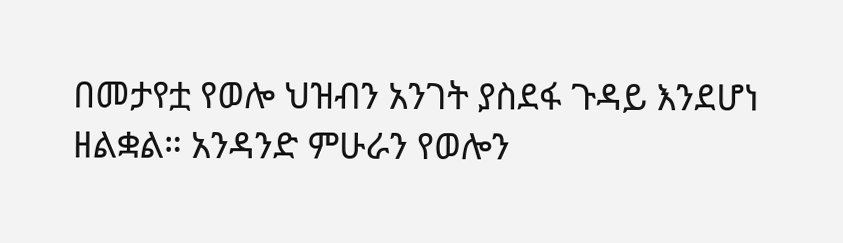በመታየቷ የወሎ ህዝብን አንገት ያስደፋ ጉዳይ እንደሆነ ዘልቋል። አንዳንድ ምሁራን የወሎን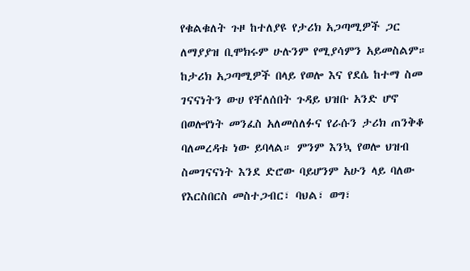የቁልቁለት ጉዞ ከተለያዩ የታሪክ አጋጣሚዎች ጋር ለማያያዝ ቢሞክሩም ሁሉንም የሚያሳምን አይመስልም። ከታሪክ አጋጣሚዎች በላይ የወሎ እና የደሴ ከተማ ስመ ገናናነትን ውሀ የቸለሰበት ጉዳይ ህዝቡ አንድ ሆኖ በወሎየነት መንፈስ አለመሰለፉና የራሱን ታሪክ ጠንቅቆ ባለመረዳቱ ነው ይባላል። ምንም እንኳ የወሎ ህዝብ ስመገናናነት እንደ ድሮው ባይሆንም አሁን ላይ ባለው የእርስበርስ መስተጋብር፣ ባህል፣ ወግ፣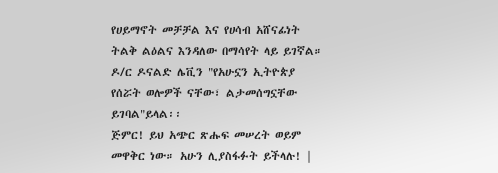የሀይማኖት መቻቻል እና የሀሳብ አሸናፊነት ትልቅ ልዕልና እንዳለው በማሳየት ላይ ይገኛል።
ዶ/ር ዶናልድ ሌቪን "የአሁኗን ኢትዮጵያ የሰሯት ወሎዎች ናቸው፣ ልታመሰግኗቸው ይገባል"ይላል፡፡
ጅምር! ይህ አጭር ጽሑፍ መሠረት ወይም መዋቅር ነው። አሁን ሊያስፋፉት ይችላሉ! |